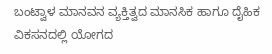ಬಂಟ್ವಾಳ ಮಾನವನ ವ್ಯಕ್ತಿತ್ವದ ಮಾನಸಿಕ ಹಾಗೂ ದೈಹಿಕ ವಿಕಸನದಲ್ಲಿ ಯೋಗದ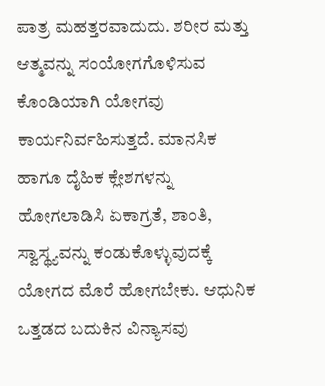ಪಾತ್ರ ಮಹತ್ತರವಾದುದು. ಶರೀರ ಮತ್ತು ಆತ್ಮವನ್ನು ಸಂಯೋಗಗೊಳಿಸುವ ಕೊಂಡಿಯಾಗಿ ಯೋಗವು ಕಾರ್ಯನಿರ್ವಹಿಸುತ್ತದೆ. ಮಾನಸಿಕ ಹಾಗೂ ದೈಹಿಕ ಕ್ಲೇಶಗಳನ್ನು ಹೋಗಲಾಡಿಸಿ ಏಕಾಗ್ರತೆ, ಶಾಂತಿ, ಸ್ವಾಸ್ಥ್ಯವನ್ನು ಕಂಡುಕೊಳ್ಳುವುದಕ್ಕೆ ಯೋಗದ ಮೊರೆ ಹೋಗಬೇಕು. ಆಧುನಿಕ ಒತ್ತಡದ ಬದುಕಿನ ವಿನ್ಯಾಸವು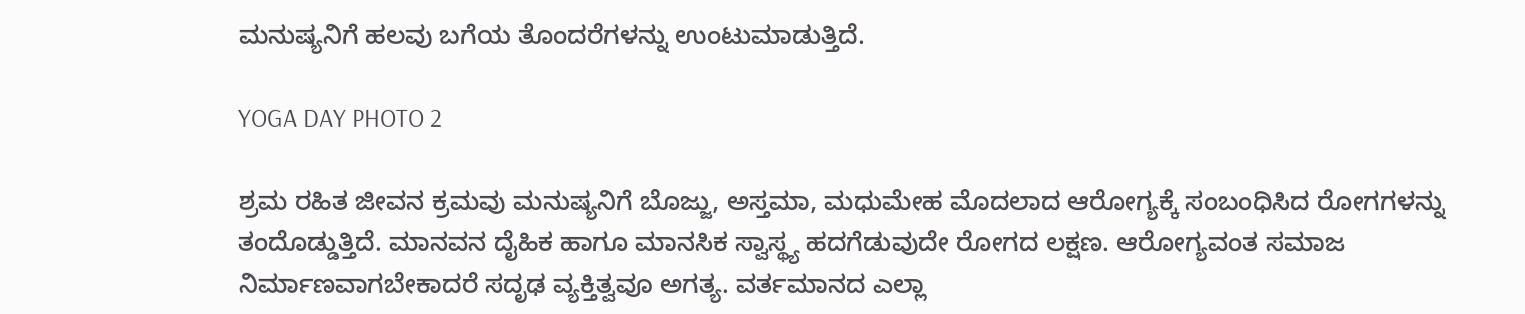ಮನುಷ್ಯನಿಗೆ ಹಲವು ಬಗೆಯ ತೊಂದರೆಗಳನ್ನು ಉಂಟುಮಾಡುತ್ತಿದೆ.

YOGA DAY PHOTO 2

ಶ್ರಮ ರಹಿತ ಜೀವನ ಕ್ರಮವು ಮನುಷ್ಯನಿಗೆ ಬೊಜ್ಜು, ಅಸ್ತಮಾ, ಮಧುಮೇಹ ಮೊದಲಾದ ಆರೋಗ್ಯಕ್ಕೆ ಸಂಬಂಧಿಸಿದ ರೋಗಗಳನ್ನು ತಂದೊಡ್ಡುತ್ತಿದೆ. ಮಾನವನ ದೈಹಿಕ ಹಾಗೂ ಮಾನಸಿಕ ಸ್ವಾಸ್ಥ್ಯ ಹದಗೆಡುವುದೇ ರೋಗದ ಲಕ್ಷಣ. ಆರೋಗ್ಯವಂತ ಸಮಾಜ ನಿರ್ಮಾಣವಾಗಬೇಕಾದರೆ ಸದೃಢ ವ್ಯಕ್ತಿತ್ವವೂ ಅಗತ್ಯ. ವರ್ತಮಾನದ ಎಲ್ಲಾ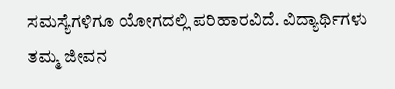ಸಮಸ್ಯೆಗಳಿಗೂ ಯೋಗದಲ್ಲಿ ಪರಿಹಾರವಿದೆ. ವಿದ್ಯಾರ್ಥಿಗಳು ತಮ್ಮ ಜೀವನ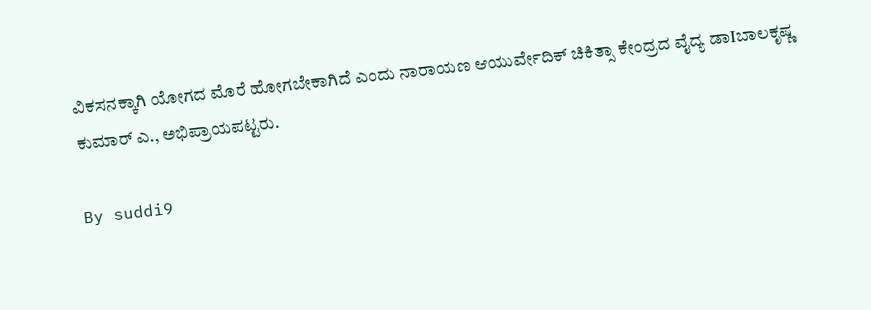ವಿಕಸನಕ್ಕಾಗಿ ಯೋಗದ ಮೊರೆ ಹೋಗಬೇಕಾಗಿದೆ ಎಂದು ನಾರಾಯಣ ಆಯುರ್ವೇದಿಕ್ ಚಿಕಿತ್ಸಾ ಕೇಂದ್ರದ ವೈದ್ಯ ಡಾIಬಾಲಕೃಷ್ಣ ಕುಮಾರ್ ಎ., ಅಭಿಪ್ರಾಯಪಟ್ಟರು.

By suddi9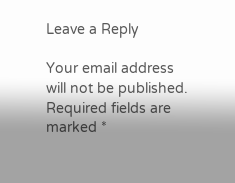Leave a Reply

Your email address will not be published. Required fields are marked *